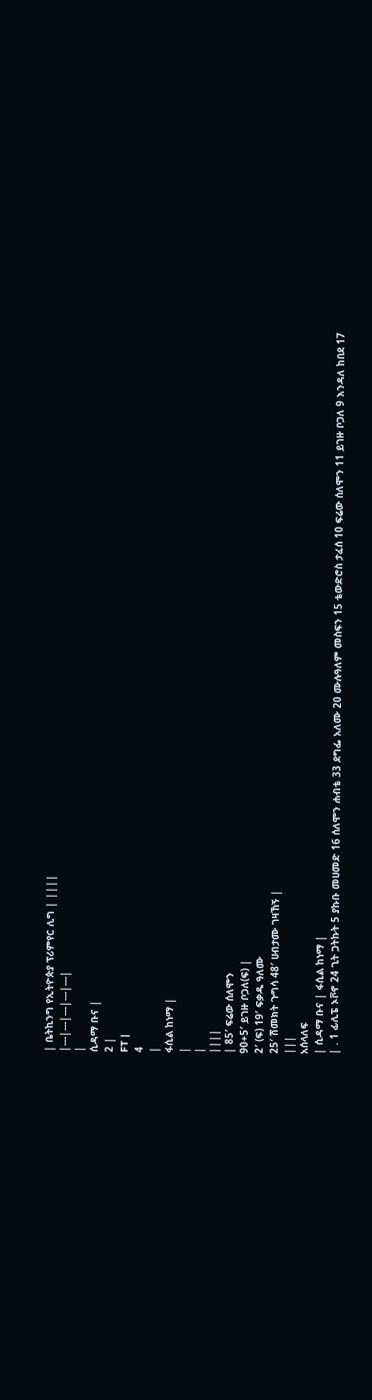| ቤትኪንግ የኢትዮጵያ ፕሪምየር ሊግ | ||||
|---|---|---|---|---|
|
ሲዳማ ቡና |
2 |
FT |
4
|
ፋሲል ከነማ |
|
|
||||
| 85′ ፍሬው ሰለሞን
90+5′ ይገዙ ቦጋለ(ፍ) |
2′ (ፍ) 19′ ፍቃዱ ዓለሙ
25′ ሽመክት ጉግሳ 48′ ሀብታሙ ገዛኸኝ |
|||
አሰላለፍ
| ሲዳማ ቡና | ፋሲል ከነማ |
| . 1 ፊሊፔ ኦቮኖ 24 ጊት ጋትኩት 5 ያኩቡ መሀመድ 16 ሰለሞን ሐብቴ 33 ደግፌ አለሙ 20 ሙሉዓለም መስፍን 15 ቴውድሮስ ታፈሰ 10 ፍሬው ሰለሞን 11 ይገዙ ቦጋለ 9 እንዳለ ከበደ 17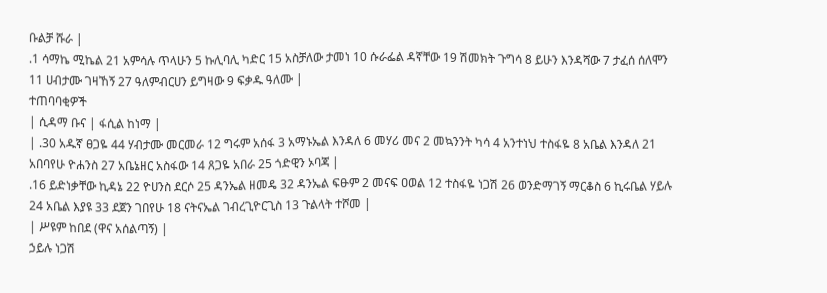ቡልቻ ሹራ |
.1 ሳማኬ ሚኬል 21 አምሳሉ ጥላሁን 5 ኩሊባሊ ካድር 15 አስቻለው ታመነ 10 ሱራፌል ዳኛቸው 19 ሽመክት ጉግሳ 8 ይሁን እንዳሻው 7 ታፈሰ ሰለሞን 11 ሀብታሙ ገዛኸኝ 27 ዓለምብርሀን ይግዛው 9 ፍቃዱ ዓለሙ |
ተጠባባቂዎች
| ሲዳማ ቡና | ፋሲል ከነማ |
| .30 አዱኛ ፀጋዬ 44 ሃብታሙ መርመራ 12 ግሩም አሰፋ 3 አማኑኤል እንዳለ 6 መሃሪ መና 2 መኳንንት ካሳ 4 አንተነህ ተስፋዬ 8 አቤል እንዳለ 21 አበባየሁ ዮሐንስ 27 አቤኔዘር አስፋው 14 ጸጋዬ አበራ 25 ጎድዊን ኦባጃ |
.16 ይድነቃቸው ኪዳኔ 22 ዮሀንስ ደርሶ 25 ዳንኤል ዘመዴ 32 ዳንኤል ፍፁም 2 መናፍ ዐወል 12 ተስፋዬ ነጋሽ 26 ወንድማገኝ ማርቆስ 6 ኪሩቤል ሃይሉ 24 አቤል እያዩ 33 ደጀን ገበየሁ 18 ናትናኤል ገብረጊዮርጊስ 13 ጉልላት ተሾመ |
| ሥዩም ከበደ (ዋና አሰልጣኝ) |
ኃይሉ ነጋሽ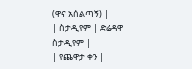(ዋና አሰልጣኝ) |
| ስታዲየም | ድሬዳዋ ስታዲየም |
| የጨዋታ ቀን |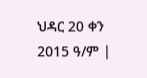ህዳር 20 ቀን 2015 ዓ/ም |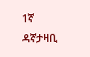1ኛ ዳኛታዛቢ